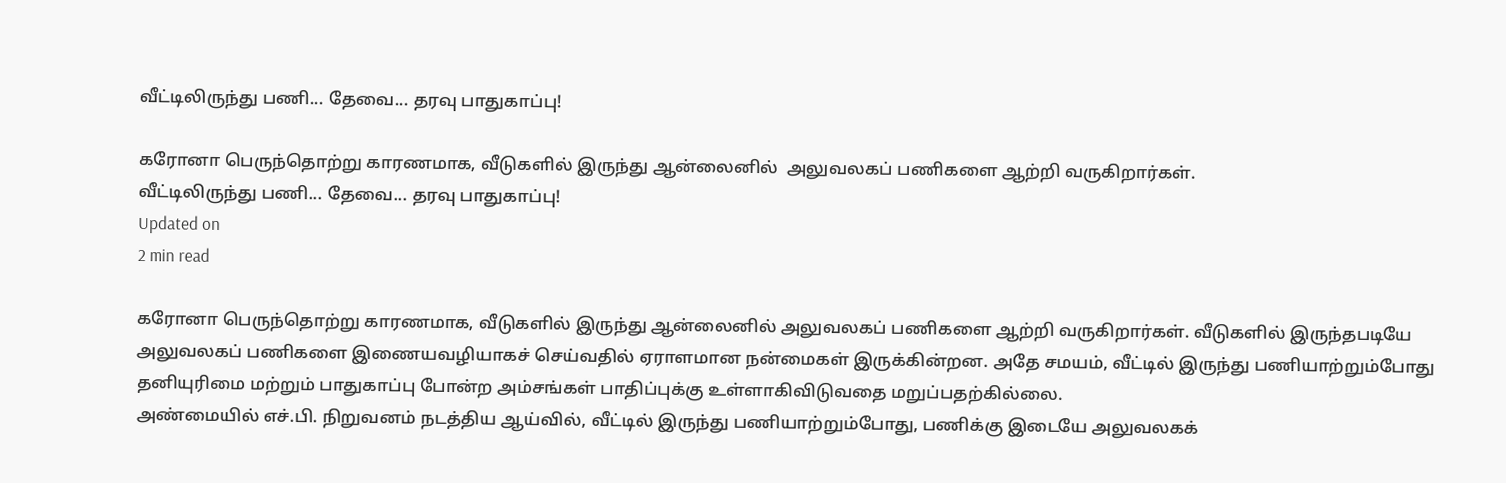வீட்டிலிருந்து பணி... தேவை... தரவு பாதுகாப்பு!

கரோனா பெருந்தொற்று காரணமாக, வீடுகளில் இருந்து ஆன்லைனில்  அலுவலகப் பணிகளை ஆற்றி வருகிறார்கள்.
வீட்டிலிருந்து பணி... தேவை... தரவு பாதுகாப்பு!
Updated on
2 min read

கரோனா பெருந்தொற்று காரணமாக, வீடுகளில் இருந்து ஆன்லைனில் அலுவலகப் பணிகளை ஆற்றி வருகிறார்கள். வீடுகளில் இருந்தபடியே அலுவலகப் பணிகளை இணையவழியாகச் செய்வதில் ஏராளமான நன்மைகள் இருக்கின்றன. அதே சமயம், வீட்டில் இருந்து பணியாற்றும்போது தனியுரிமை மற்றும் பாதுகாப்பு போன்ற அம்சங்கள் பாதிப்புக்கு உள்ளாகிவிடுவதை மறுப்பதற்கில்லை.
அண்மையில் எச்.பி. நிறுவனம் நடத்திய ஆய்வில், வீட்டில் இருந்து பணியாற்றும்போது, பணிக்கு இடையே அலுவலகக்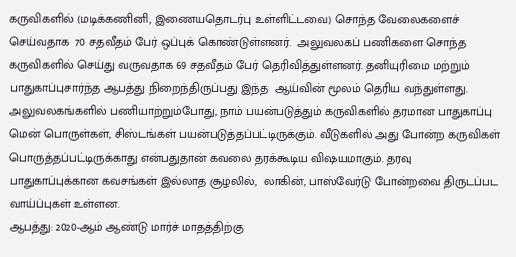கருவிகளில் (மடிக்கணினி, இணையதொடர்பு உள்ளிட்டவை) சொந்த வேலைகளைச் செய்வதாக  70 சதவீதம் பேர் ஒப்புக் கொண்டுள்ளனர்.  அலுவலகப் பணிகளை சொந்த கருவிகளில் செய்து வருவதாக 69 சதவீதம் பேர் தெரிவித்துள்ளனர். தனியுரிமை மற்றும் பாதுகாப்புசார்ந்த ஆபத்து நிறைந்திருப்பது இந்த  ஆய்வின் மூலம் தெரிய வந்துள்ளது.
அலுவலகங்களில் பணியாற்றும்போது, நாம் பயன்படுத்தும் கருவிகளில் தரமான பாதுகாப்பு மென் பொருள்கள், சிஸ்டங்கள் பயன்படுத்தப்பட்டிருக்கும். வீடுகளில் அது போன்ற கருவிகள் பொருத்தப்பட்டிருக்காது என்பதுதான் கவலை தரக்கூடிய விஷயமாகும். தரவு பாதுகாப்புக்கான கவசங்கள் இல்லாத சூழலில்,  லாகின், பாஸ்வேர்டு போன்றவை திருடப்பட வாய்ப்புகள் உள்ளன.
ஆபத்து: 2020-ஆம் ஆண்டு மார்ச் மாதத்திற்கு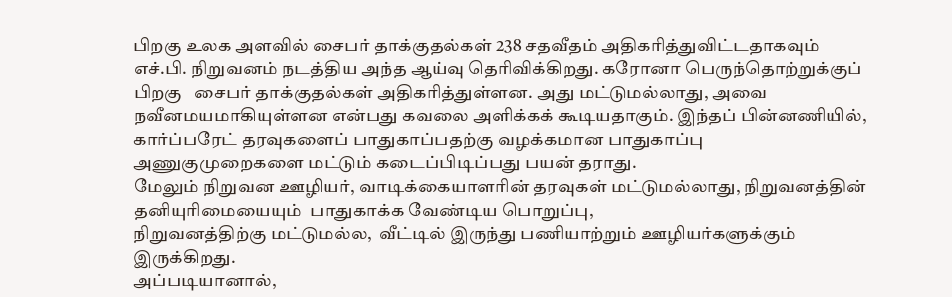பிறகு உலக அளவில் சைபர் தாக்குதல்கள் 238 சதவீதம் அதிகரித்துவிட்டதாகவும் எச்.பி. நிறுவனம் நடத்திய அந்த ஆய்வு தெரிவிக்கிறது. கரோனா பெருந்தொற்றுக்குப் பிறகு   சைபர் தாக்குதல்கள் அதிகரித்துள்ளன. அது மட்டுமல்லாது, அவை நவீனமயமாகியுள்ளன என்பது கவலை அளிக்கக் கூடியதாகும். இந்தப் பின்னணியில், கார்ப்பரேட் தரவுகளைப் பாதுகாப்பதற்கு வழக்கமான பாதுகாப்பு அணுகுமுறைகளை மட்டும் கடைப்பிடிப்பது பயன் தராது.
மேலும் நிறுவன ஊழியர், வாடிக்கையாளரின் தரவுகள் மட்டுமல்லாது, நிறுவனத்தின் தனியுரிமையையும்  பாதுகாக்க வேண்டிய பொறுப்பு,
நிறுவனத்திற்கு மட்டுமல்ல,  வீட்டில் இருந்து பணியாற்றும் ஊழியர்களுக்கும் இருக்கிறது.
அப்படியானால்,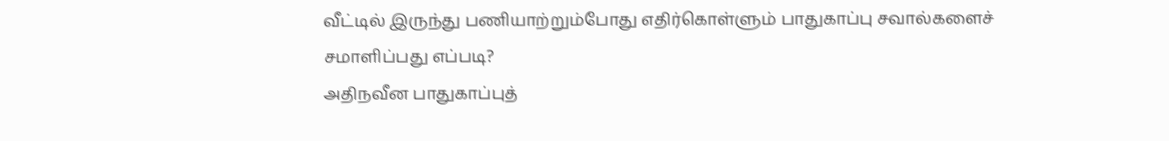வீட்டில் இருந்து பணியாற்றும்போது எதிர்கொள்ளும் பாதுகாப்பு சவால்களைச் சமாளிப்பது எப்படி?
அதிநவீன பாதுகாப்புத்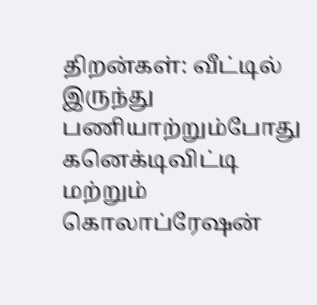திறன்கள்: வீட்டில் இருந்து பணியாற்றும்போது கனெக்டிவிட்டி மற்றும் கொலாப்ரேஷன்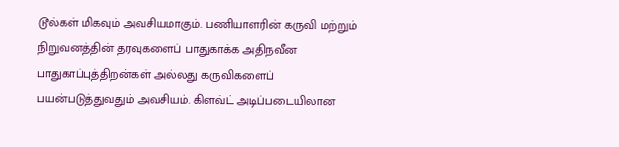டூல்கள் மிகவும் அவசியமாகும். பணியாளரின் கருவி மற்றும் நிறுவனத்தின் தரவுகளைப் பாதுகாக்க அதிநவீன பாதுகாப்புத்திறன்கள் அல்லது கருவிகளைப் பயன்படுத்துவதும் அவசியம். கிளவ்ட் அடிப்படையிலான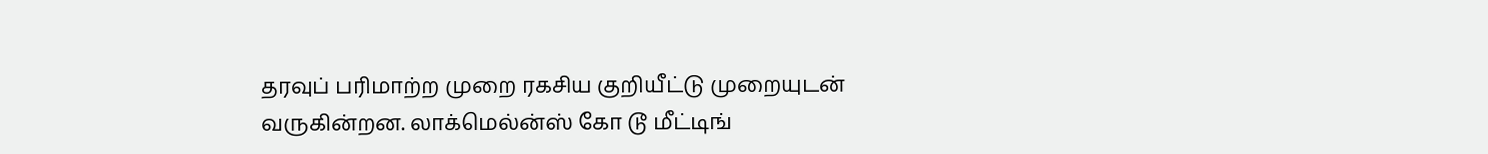தரவுப் பரிமாற்ற முறை ரகசிய குறியீட்டு முறையுடன் வருகின்றன. லாக்மெல்ன்ஸ் கோ டூ மீட்டிங்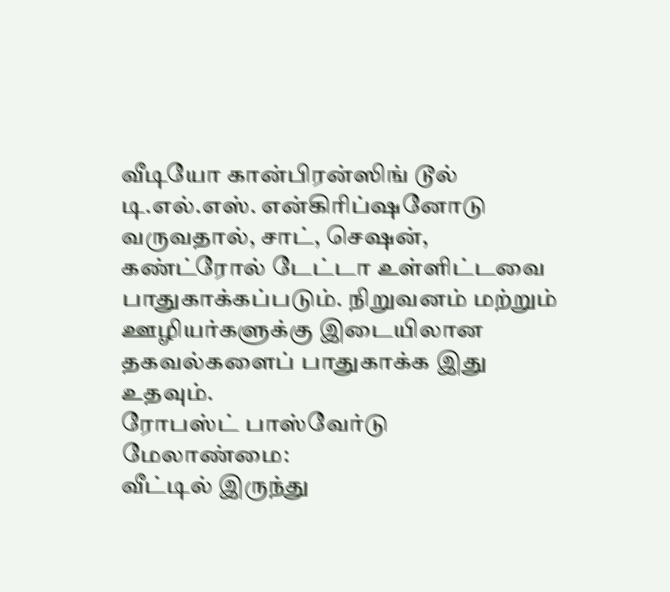வீடியோ கான்பிரன்ஸிங் டூல் டி.எல்.எஸ். என்கிரிப்ஷனோடு வருவதால், சாட், செஷன், கண்ட்ரோல் டேட்டா உள்ளிட்டவை பாதுகாக்கப்படும். நிறுவனம் மற்றும் ஊழியர்களுக்கு இடையிலான தகவல்களைப் பாதுகாக்க இது உதவும்.
ரோபஸ்ட் பாஸ்வேர்டு மேலாண்மை:
வீட்டில் இருந்து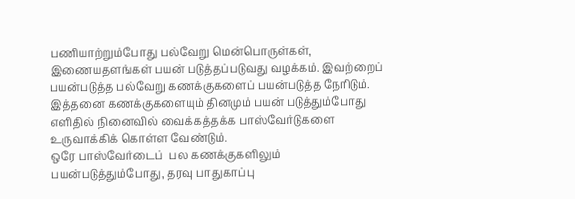பணியாற்றும்போது பல்வேறு மென்பொருள்கள், இணையதளங்கள் பயன் படுத்தப்படுவது வழக்கம். இவற்றைப் பயன்படுத்த பல்வேறு கணக்குகளைப் பயன்படுத்த நேரிடும். இத்தனை கணக்குகளையும் தினமும் பயன் படுத்தும்போது எளிதில் நினைவில் வைக்கத்தக்க பாஸ்வேர்டுகளை உருவாக்கிக் கொள்ள வேண்டும்.
ஒரே பாஸ்வேர்டைப்  பல கணக்குகளிலும் பயன்படுத்தும்போது, தரவு பாதுகாப்பு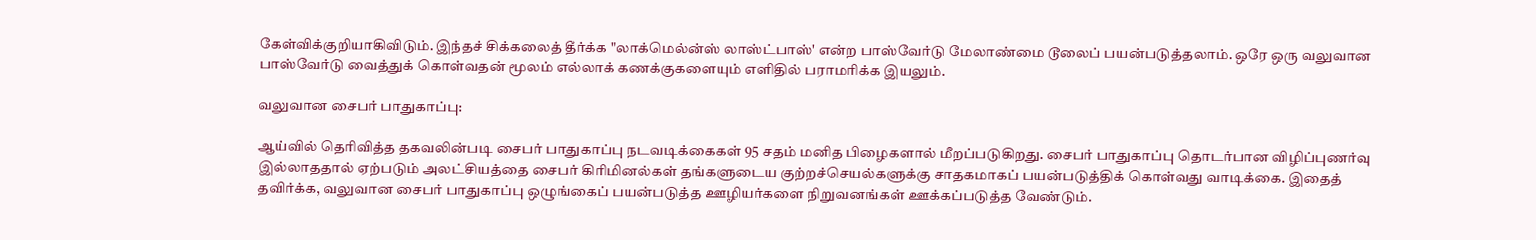கேள்விக்குறியாகிவிடும். இந்தச் சிக்கலைத் தீர்க்க "லாக்மெல்ன்ஸ் லாஸ்ட்பாஸ்' என்ற பாஸ்வேர்டு மேலாண்மை டூலைப் பயன்படுத்தலாம். ஒரே ஒரு வலுவான பாஸ்வேர்டு வைத்துக் கொள்வதன் மூலம் எல்லாக் கணக்குகளையும் எளிதில் பராமரிக்க இயலும்.

வலுவான சைபர் பாதுகாப்பு:

ஆய்வில் தெரிவித்த தகவலின்படி சைபர் பாதுகாப்பு நடவடிக்கைகள் 95 சதம் மனித பிழைகளால் மீறப்படுகிறது. சைபர் பாதுகாப்பு தொடர்பான விழிப்புணர்வு இல்லாததால் ஏற்படும் அலட்சியத்தை சைபர் கிரிமினல்கள் தங்களுடைய குற்றச்செயல்களுக்கு சாதகமாகப் பயன்படுத்திக் கொள்வது வாடிக்கை. இதைத் தவிர்க்க, வலுவான சைபர் பாதுகாப்பு ஒழுங்கைப் பயன்படுத்த ஊழியர்களை நிறுவனங்கள் ஊக்கப்படுத்த வேண்டும்.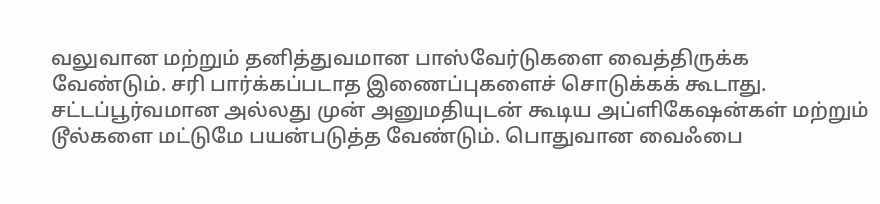வலுவான மற்றும் தனித்துவமான பாஸ்வேர்டுகளை வைத்திருக்க வேண்டும். சரி பார்க்கப்படாத இணைப்புகளைச் சொடுக்கக் கூடாது. சட்டப்பூர்வமான அல்லது முன் அனுமதியுடன் கூடிய அப்ளிகேஷன்கள் மற்றும் டூல்களை மட்டுமே பயன்படுத்த வேண்டும். பொதுவான வைஃபை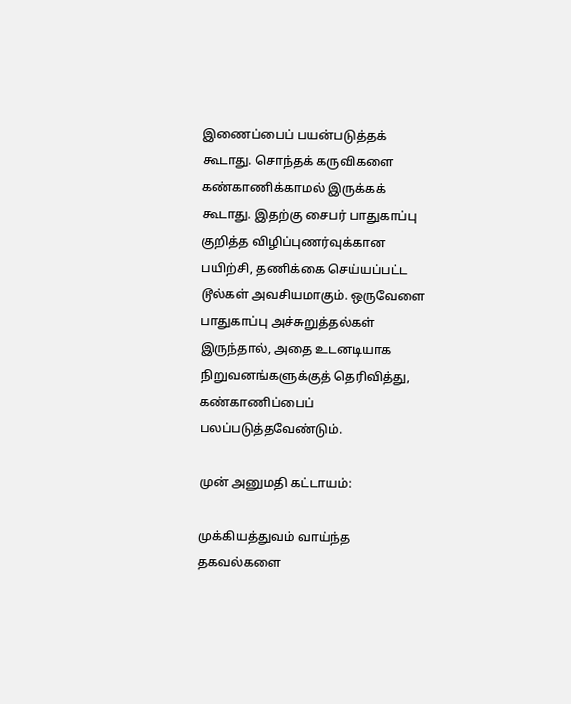இணைப்பைப் பயன்படுத்தக் கூடாது. சொந்தக் கருவிகளை கண்காணிக்காமல் இருக்கக் கூடாது. இதற்கு சைபர் பாதுகாப்பு குறித்த விழிப்புணர்வுக்கான பயிற்சி, தணிக்கை செய்யப்பட்ட டூல்கள் அவசியமாகும். ஒருவேளை பாதுகாப்பு அச்சுறுத்தல்கள் இருந்தால், அதை உடனடியாக நிறுவனங்களுக்குத் தெரிவித்து, கண்காணிப்பைப் பலப்படுத்தவேண்டும்.

முன் அனுமதி கட்டாயம்:

முக்கியத்துவம் வாய்ந்த தகவல்களை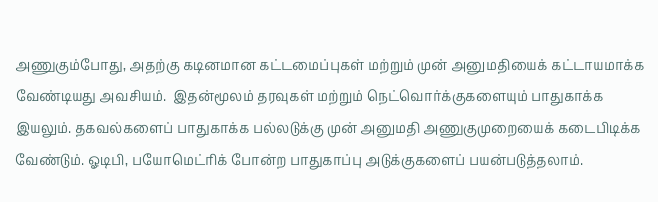அணுகும்போது, அதற்கு கடினமான கட்டமைப்புகள் மற்றும் முன் அனுமதியைக் கட்டாயமாக்க வேண்டியது அவசியம்.  இதன்மூலம் தரவுகள் மற்றும் நெட்வொர்க்குகளையும் பாதுகாக்க இயலும். தகவல்களைப் பாதுகாக்க பல்லடுக்கு முன் அனுமதி அணுகுமுறையைக் கடைபிடிக்க வேண்டும். ஓடிபி, பயோமெட்ரிக் போன்ற பாதுகாப்பு அடுக்குகளைப் பயன்படுத்தலாம்.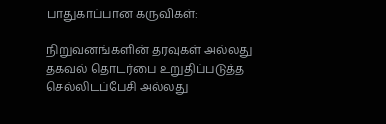பாதுகாப்பான கருவிகள்:

நிறுவனங்களின் தரவுகள் அல்லது தகவல் தொடர்பை உறுதிப்படுத்த செல்லிடப்பேசி அல்லது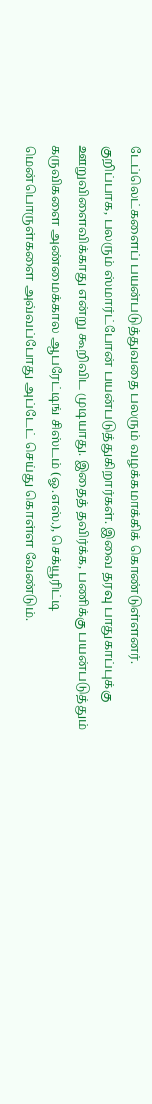டேப்லெட்களைப் பயன்படுத்துவதை பலரும் வழக்கமாக்கிக் கொண்டுள்ளனர். குறிப்பாக, பலரும் ஸ்மார்ட்போன் பயன்படுத்துகிறார்கள். இவை தரவு பாதுகாப்புக்கு ஊறுவிளைவிக்காது என்று கூறிவிட முடியாது. இதைத் தவிர்க்க, பணிக்கு பயன்படுத்தும் கருவிகளை அண்மைக்கால ஆபரேட்டிங் சிஸ்டம் (ஓ.எஸ்.), செக்யூரிட்டி மென்பொருள்களை அவ்வப்போது அப்டேட் செய்து கொள்ள வேண்டும்.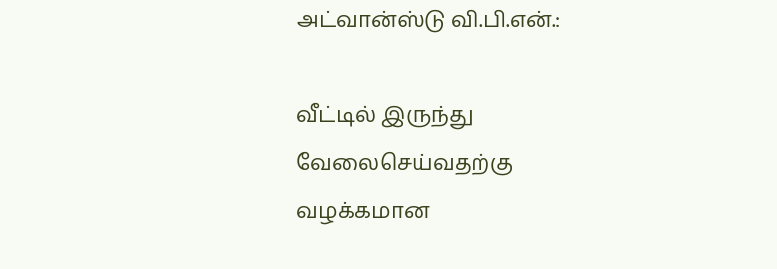அட்வான்ஸ்டு வி.பி.என்.:

வீட்டில் இருந்து வேலைசெய்வதற்கு வழக்கமான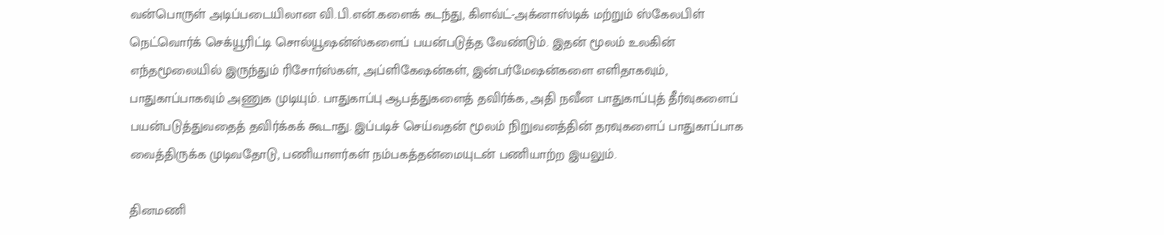வன்பொருள் அடிப்படையிலான வி.பி.என்.களைக் கடந்து, கிளவ்ட்-அக்னாஸ்டிக் மற்றும் ஸ்கேலபிள் நெட்வொர்க் செக்யூரிட்டி சொல்யூஷன்ஸ்களைப் பயன்படுத்த வேண்டும். இதன் மூலம் உலகின் எந்தமூலையில் இருந்தும் ரிசோர்ஸ்கள், அப்ளிகேஷன்கள், இன்பர்மேஷன்களை எளிதாகவும், பாதுகாப்பாகவும் அணுக முடியும். பாதுகாப்பு ஆபத்துகளைத் தவிர்க்க, அதி நவீன பாதுகாப்புத் தீர்வுகளைப் பயன்படுத்துவதைத் தவிர்க்கக் கூடாது. இப்படிச் செய்வதன் மூலம் நிறுவனத்தின் தரவுகளைப் பாதுகாப்பாக வைத்திருக்க முடிவதோடு, பணியாளர்கள் நம்பகத்தன்மையுடன் பணியாற்ற இயலும்.

தினமணி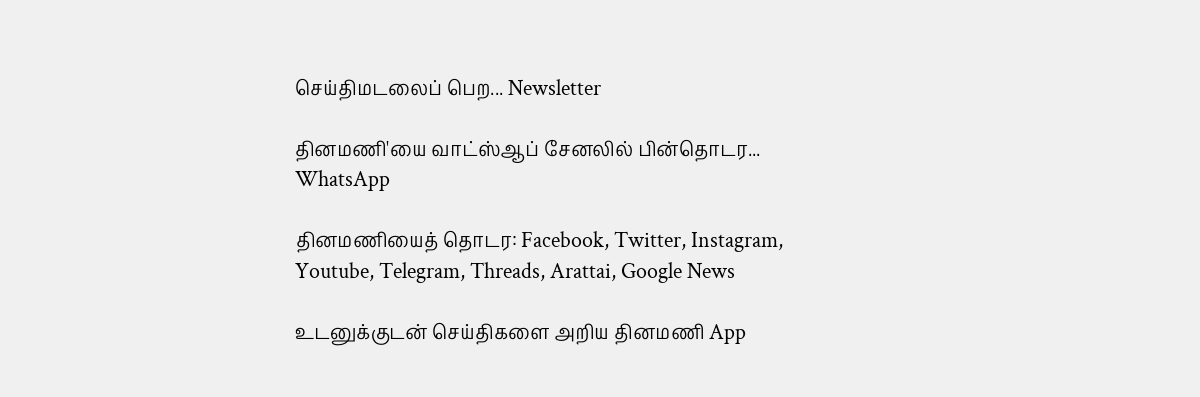செய்திமடலைப் பெற... Newsletter

தினமணி'யை வாட்ஸ்ஆப் சேனலில் பின்தொடர... WhatsApp

தினமணியைத் தொடர: Facebook, Twitter, Instagram, Youtube, Telegram, Threads, Arattai, Google News

உடனுக்குடன் செய்திகளை அறிய தினமணி App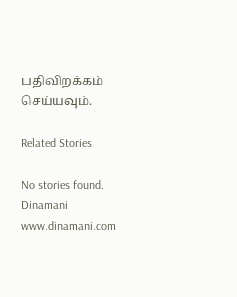பதிவிறக்கம் செய்யவும்.

Related Stories

No stories found.
Dinamani
www.dinamani.com